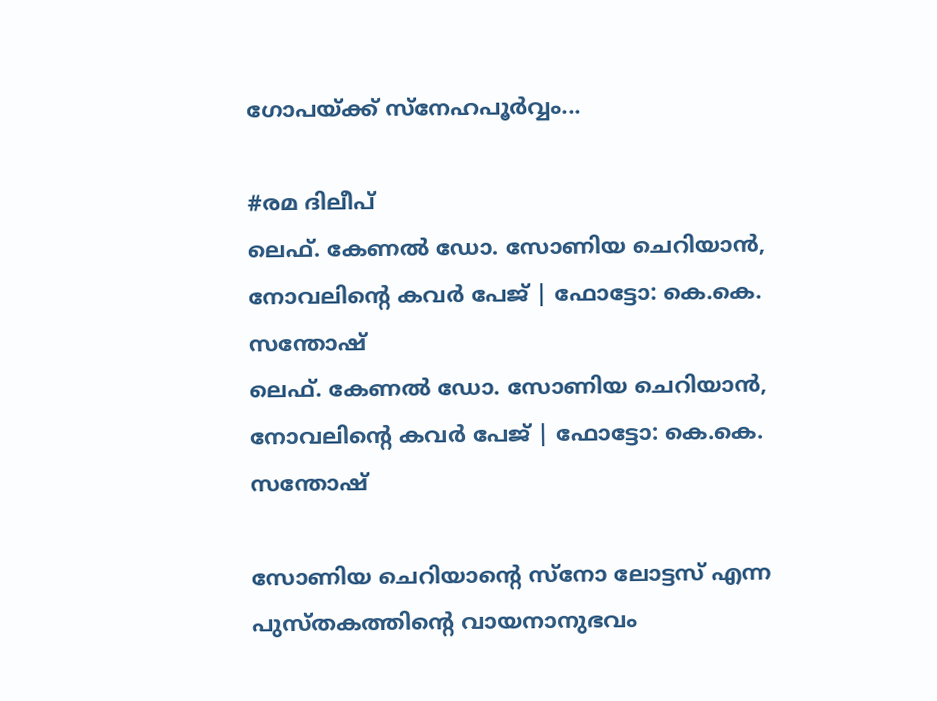ഗോപയ്ക്ക് സ്നേഹപൂര്‍വ്വം...

#രമ ദിലീപ്
ലെഫ്. കേണല്‍ ഡോ. സോണിയ ചെറിയാന്‍, നോവലിന്റെ കവര്‍ പേജ്‌ | ഫോട്ടോ: കെ.കെ. സന്തോഷ്‌
ലെഫ്. കേണല്‍ ഡോ. സോണിയ ചെറിയാന്‍, നോവലിന്റെ കവര്‍ പേജ്‌ | ഫോട്ടോ: കെ.കെ. സന്തോഷ്‌

സോണിയ ചെറിയാന്റെ സ്‌നോ ലോട്ടസ് എന്ന പുസ്തകത്തിന്റെ വായനാനുഭവം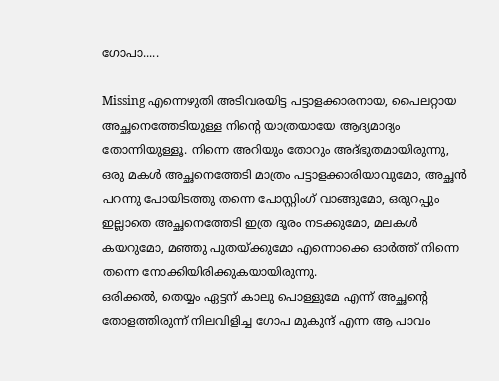ഗോപാ.....

Missing എന്നെഴുതി അടിവരയിട്ട പട്ടാളക്കാരനായ, പൈലറ്റായ അച്ഛനെത്തേടിയുള്ള നിന്റെ യാത്രയായേ ആദ്യമാദ്യം തോന്നിയുള്ളൂ. നിന്നെ അറിയും തോറും അദ്ഭുതമായിരുന്നു, ഒരു മകള്‍ അച്ഛനെത്തേടി മാത്രം പട്ടാളക്കാരിയാവുമോ, അച്ഛന്‍ പറന്നു പോയിടത്തു തന്നെ പോസ്റ്റിംഗ് വാങ്ങുമോ, ഒരുറപ്പും ഇല്ലാതെ അച്ഛനെത്തേടി ഇത്ര ദൂരം നടക്കുമോ, മലകള്‍ കയറുമോ, മഞ്ഞു പുതയ്ക്കുമോ എന്നൊക്കെ ഓര്‍ത്ത് നിന്നെ തന്നെ നോക്കിയിരിക്കുകയായിരുന്നു.
ഒരിക്കല്‍, തെയ്യം ഏട്ടന് കാലു പൊള്ളുമേ എന്ന് അച്ഛന്റെ തോളത്തിരുന്ന് നിലവിളിച്ച ഗോപ മുകുന്ദ് എന്ന ആ പാവം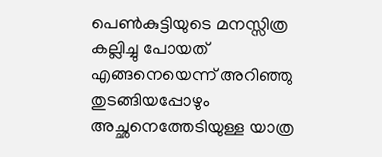പെണ്‍കുട്ടിയുടെ മനസ്സിത്ര കല്ലിച്ചു പോയത് എങ്ങനെയെന്ന് അറിഞ്ഞു തുടങ്ങിയപ്പോഴും അച്ഛനെത്തേടിയുള്ള യാത്ര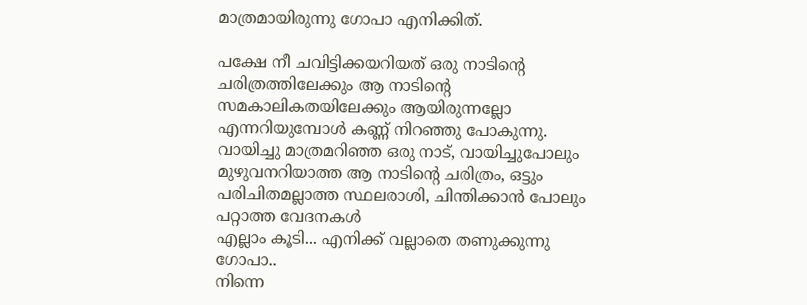മാത്രമായിരുന്നു ഗോപാ എനിക്കിത്.

പക്ഷേ നീ ചവിട്ടിക്കയറിയത് ഒരു നാടിന്റെ ചരിത്രത്തിലേക്കും ആ നാടിന്റെ  സമകാലികതയിലേക്കും ആയിരുന്നല്ലോ എന്നറിയുമ്പോള്‍ കണ്ണ് നിറഞ്ഞു പോകുന്നു. വായിച്ചു മാത്രമറിഞ്ഞ ഒരു നാട്, വായിച്ചുപോലും മുഴുവനറിയാത്ത ആ നാടിന്റെ ചരിത്രം, ഒട്ടും പരിചിതമല്ലാത്ത സ്ഥലരാശി, ചിന്തിക്കാന്‍ പോലും പറ്റാത്ത വേദനകള്‍
എല്ലാം കൂടി... എനിക്ക് വല്ലാതെ തണുക്കുന്നു ഗോപാ..
നിന്നെ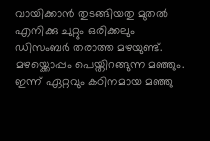വായിക്കാന്‍ തുടങ്ങിയതു മുതല്‍ എനിക്കു ചുറ്റും ഒരിക്കലും ഡിസംബര്‍ തരാത്ത മഴയുണ്ട്.
മഴയ്ക്കൊപ്പം പെയ്തിറങ്ങുന്ന മഞ്ഞും.
ഇന്ന് ഏറ്റവും കഠിനമായ മഞ്ഞു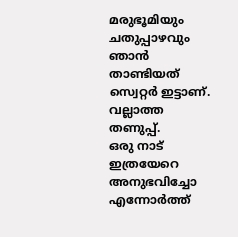മരുഭൂമിയും ചതുപ്പാഴവും ഞാന്‍ താണ്ടിയത് സ്വെറ്റര്‍ ഇട്ടാണ്.
വല്ലാത്ത തണുപ്പ്.
ഒരു നാട് ഇത്രയേറെ അനുഭവിച്ചോ എന്നോര്‍ത്ത്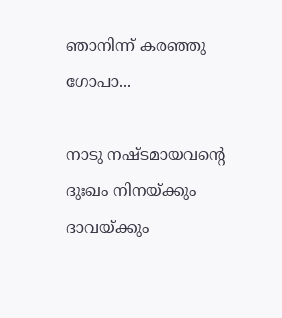ഞാനിന്ന് കരഞ്ഞു ഗോപാ...

നാടു നഷ്ടമായവന്റെ ദുഃഖം നിനയ്ക്കും ദാവയ്ക്കും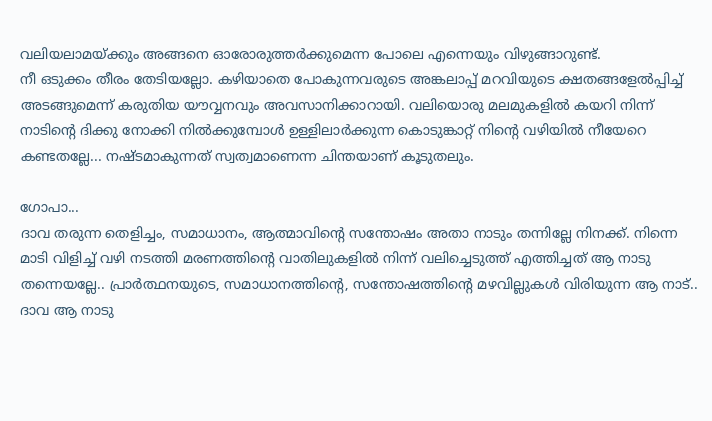വലിയലാമയ്ക്കും അങ്ങനെ ഓരോരുത്തര്‍ക്കുമെന്ന പോലെ എന്നെയും വിഴുങ്ങാറുണ്ട്.
നീ ഒടുക്കം തീരം തേടിയല്ലോ. കഴിയാതെ പോകുന്നവരുടെ അങ്കലാപ്പ് മറവിയുടെ ക്ഷതങ്ങളേല്‍പ്പിച്ച് അടങ്ങുമെന്ന് കരുതിയ യൗവ്വനവും അവസാനിക്കാറായി. വലിയൊരു മലമുകളില്‍ കയറി നിന്ന്  നാടിന്റെ ദിക്കു നോക്കി നില്‍ക്കുമ്പോള്‍ ഉള്ളിലാര്‍ക്കുന്ന കൊടുങ്കാറ്റ് നിന്റെ വഴിയില്‍ നീയേറെ കണ്ടതല്ലേ... നഷ്ടമാകുന്നത് സ്വത്വമാണെന്ന ചിന്തയാണ് കൂടുതലും.

ഗോപാ...
ദാവ തരുന്ന തെളിച്ചം, സമാധാനം, ആത്മാവിന്റെ സന്തോഷം അതാ നാടും തന്നില്ലേ നിനക്ക്. നിന്നെ മാടി വിളിച്ച് വഴി നടത്തി മരണത്തിന്റെ വാതിലുകളില്‍ നിന്ന് വലിച്ചെടുത്ത് എത്തിച്ചത് ആ നാടു തന്നെയല്ലേ.. പ്രാര്‍ത്ഥനയുടെ, സമാധാനത്തിന്റെ, സന്തോഷത്തിന്റെ മഴവില്ലുകള്‍ വിരിയുന്ന ആ നാട്..
ദാവ ആ നാടു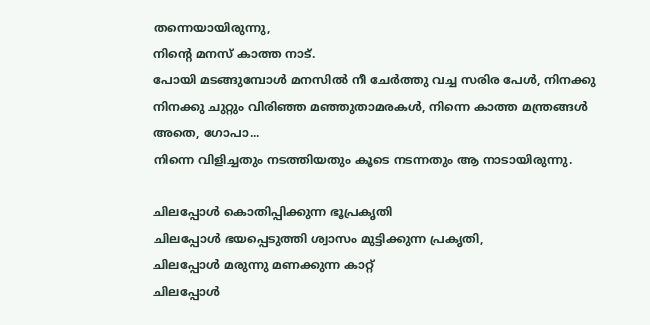തന്നെയായിരുന്നു,
നിന്റെ മനസ് കാത്ത നാട്.
പോയി മടങ്ങുമ്പോള്‍ മനസില്‍ നീ ചേര്‍ത്തു വച്ച സരിര പേള്‍, നിനക്കു നിനക്കു ചുറ്റും വിരിഞ്ഞ മഞ്ഞുതാമരകള്‍, നിന്നെ കാത്ത മന്ത്രങ്ങള്‍
അതെ, ഗോപാ...
നിന്നെ വിളിച്ചതും നടത്തിയതും കൂടെ നടന്നതും ആ നാടായിരുന്നു.

ചിലപ്പോള്‍ കൊതിപ്പിക്കുന്ന ഭൂപ്രകൃതി
ചിലപ്പോള്‍ ഭയപ്പെടുത്തി ശ്വാസം മുട്ടിക്കുന്ന പ്രകൃതി,
ചിലപ്പോള്‍ മരുന്നു മണക്കുന്ന കാറ്റ്
ചിലപ്പോള്‍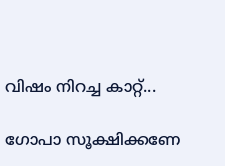വിഷം നിറച്ച കാറ്റ്...

ഗോപാ സൂക്ഷിക്കണേ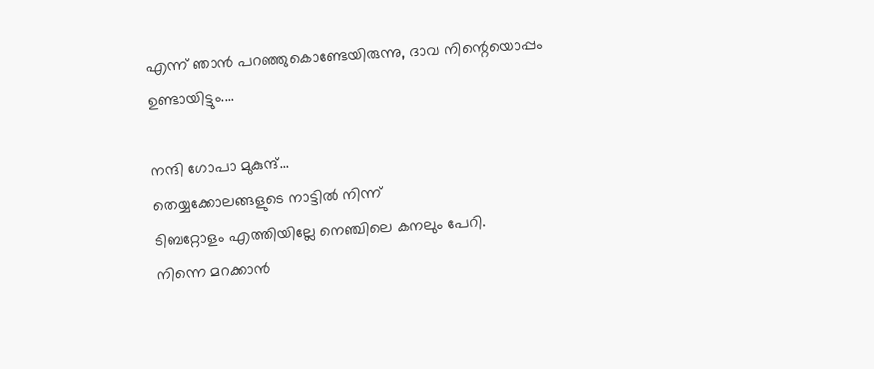എന്ന് ഞാന്‍ പറഞ്ഞുകൊണ്ടേയിരുന്നു, ദാവ നിന്റെയൊപ്പം ഉണ്ടായിട്ടും....

നന്ദി ഗോപാ മുകുന്ദ്...
തെയ്യക്കോലങ്ങളുടെ നാട്ടില്‍ നിന്ന്
ടിബറ്റോളം എത്തിയില്ലേ നെഞ്ചിലെ കനലും പേറി.
നിന്നെ മറക്കാന്‍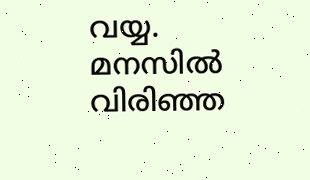വയ്യ.
മനസില്‍ വിരിഞ്ഞ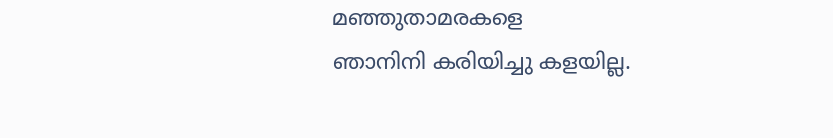മഞ്ഞുതാമരകളെ
ഞാനിനി കരിയിച്ചു കളയില്ല.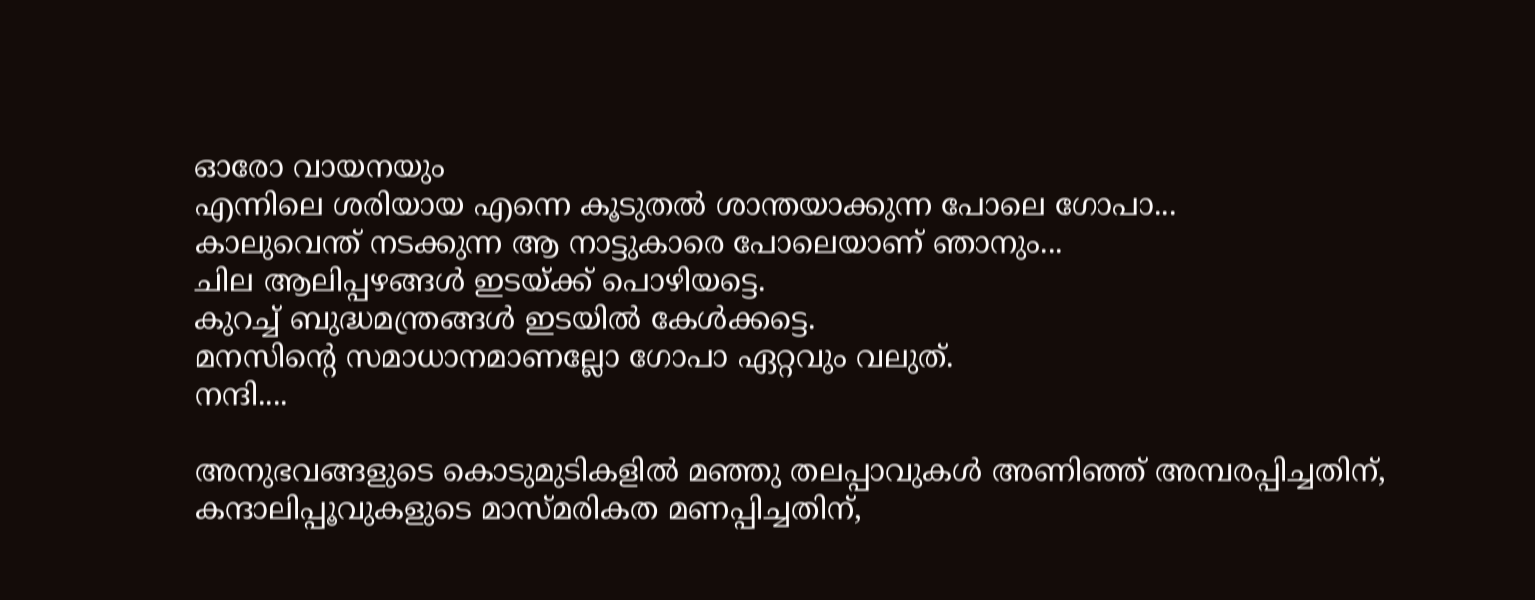ഓരോ വായനയും
എന്നിലെ ശരിയായ എന്നെ കൂടുതല്‍ ശാന്തയാക്കുന്ന പോലെ ഗോപാ...
കാലുവെന്ത് നടക്കുന്ന ആ നാട്ടുകാരെ പോലെയാണ് ഞാനും...
ചില ആലിപ്പഴങ്ങള്‍ ഇടയ്ക്ക് പൊഴിയട്ടെ.
കുറച്ച് ബുദ്ധമന്ത്രങ്ങള്‍ ഇടയില്‍ കേള്‍ക്കട്ടെ.
മനസിന്റെ സമാധാനമാണല്ലോ ഗോപാ ഏറ്റവും വലുത്.
നന്ദി....

അനുഭവങ്ങളുടെ കൊടുമുടികളില്‍ മഞ്ഞു തലപ്പാവുകള്‍ അണിഞ്ഞ് അമ്പരപ്പിച്ചതിന്, കന്ദാലിപ്പൂവുകളുടെ മാസ്മരികത മണപ്പിച്ചതിന്,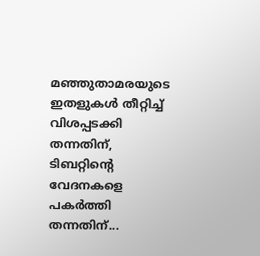മഞ്ഞുതാമരയുടെ ഇതളുകള്‍ തീറ്റിച്ച് വിശപ്പടക്കി തന്നതിന്, ടിബറ്റിന്റെ  വേദനകളെ പകര്‍ത്തി തന്നതിന്...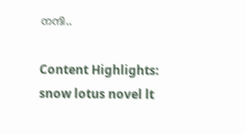നന്ദി..

Content Highlights: snow lotus novel lt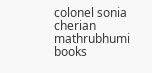colonel sonia cherian mathrubhumi books